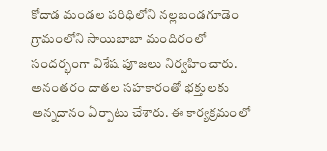కోదాడ మండల పరిధిలోని నల్లబండగూడెం గ్రామంలోని సాయిబాబా మందిరంలో సందర్భంగా విశేష పూజలు నిర్వహించారు. అనంతరం దాతల సహకారంతో భక్తులకు అన్నదానం ఏర్పాటు చేశారు. ఈ కార్యక్రమంలో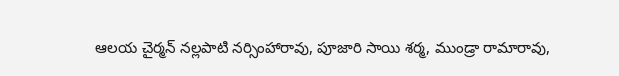ఆలయ చైర్మన్ నల్లపాటి నర్సింహారావు, పూజారి సాయి శర్మ, ముండ్రా రామారావు,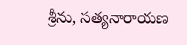శ్రీను, సత్యనారాయణ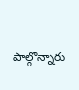పాల్గొన్నారు